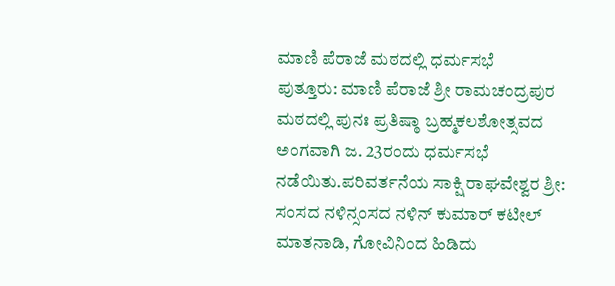ಮಾಣಿ ಪೆರಾಜೆ ಮಠದಲ್ಲಿ ಧರ್ಮಸಭೆ
ಪುತ್ತೂರು: ಮಾಣಿ ಪೆರಾಜೆ ಶ್ರೀ ರಾಮಚಂದ್ರಪುರ ಮಠದಲ್ಲಿ ಪುನಃ ಪ್ರತಿಷ್ಠಾ ಬ್ರಹ್ಮಕಲಶೋತ್ಸವದ ಅಂಗವಾಗಿ ಜ. 23ರಂದು ಧರ್ಮಸಭೆ ನಡೆಯಿತು.ಪರಿವರ್ತನೆಯ ಸಾಕ್ಷಿ ರಾಘವೇಶ್ವರ ಶ್ರೀ: ಸಂಸದ ನಳಿನ್ಸಂಸದ ನಳಿನ್ ಕುಮಾರ್ ಕಟೀಲ್ ಮಾತನಾಡಿ, ಗೋವಿನಿಂದ ಹಿಡಿದು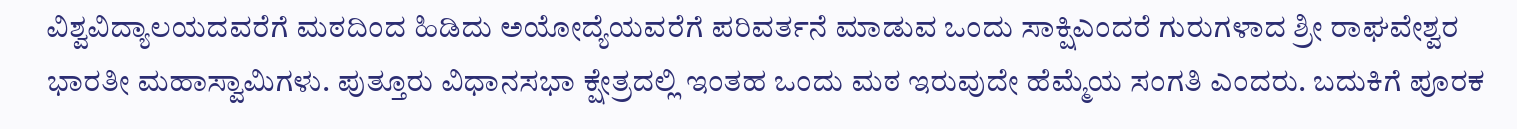ವಿಶ್ವವಿದ್ಯಾಲಯದವರೆಗೆ ಮಠದಿಂದ ಹಿಡಿದು ಅಯೋದ್ಯೆಯವರೆಗೆ ಪರಿವರ್ತನೆ ಮಾಡುವ ಒಂದು ಸಾಕ್ಷಿಎಂದರೆ ಗುರುಗಳಾದ ಶ್ರೀ ರಾಘವೇಶ್ವರ ಭಾರತೀ ಮಹಾಸ್ವಾಮಿಗಳು. ಪುತ್ತೂರು ವಿಧಾನಸಭಾ ಕ್ಷೇತ್ರದಲ್ಲಿ ಇಂತಹ ಒಂದು ಮಠ ಇರುವುದೇ ಹೆಮ್ಮೆಯ ಸಂಗತಿ ಎಂದರು. ಬದುಕಿಗೆ ಪೂರಕ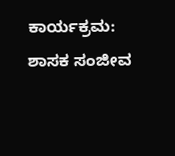ಕಾರ್ಯಕ್ರಮ: ಶಾಸಕ ಸಂಜೀವ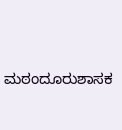ಮಠಂದೂರುಶಾಸಕ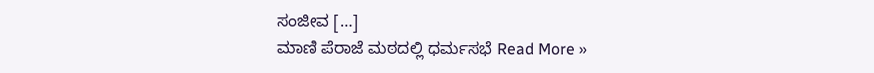ಸಂಜೀವ […]
ಮಾಣಿ ಪೆರಾಜೆ ಮಠದಲ್ಲಿ ಧರ್ಮಸಭೆ Read More »